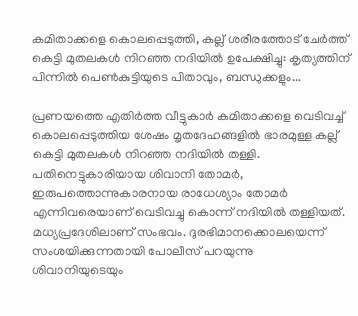കമിതാക്കളെ കൊലപ്പെടുത്തി, കല്ല് ശരീരത്തോട് ചേർത്ത് കെട്ടി മുതലകൾ നിറഞ്ഞ നദിയിൽ ഉപേക്ഷിച്ചു: കൃത്യത്തിന് പിന്നിൽ പെൺകുട്ടിയുടെ പിതാവും, ബന്ധുക്കളും...

പ്രണയത്തെ എതിർത്ത വീട്ടുകാർ കമിതാക്കളെ വെടിവച്ച് കൊലപ്പെടുത്തിയ ശേഷം മൃതദേഹങ്ങളിൽ ഭാരമുള്ള കല്ല് കെട്ടി മുതലകൾ നിറഞ്ഞ നദിയിൽ തള്ളി. പതിനെട്ടുകാരിയായ ശിവാനി തോമർ, ഇരുപത്തൊന്നുകാരനായ രാധേശ്യാം തോമർ എന്നിവരെയാണ് വെടിവച്ചു കൊന്ന് നദിയിൽ തള്ളിയത്. മധ്യപ്രദേശിലാണ് സംഭവം. ദുരഭിമാനക്കൊലയെന്ന് സംശയിക്കുന്നതായി പോലീസ് പറയുന്നു
ശിവാനിയുടെയും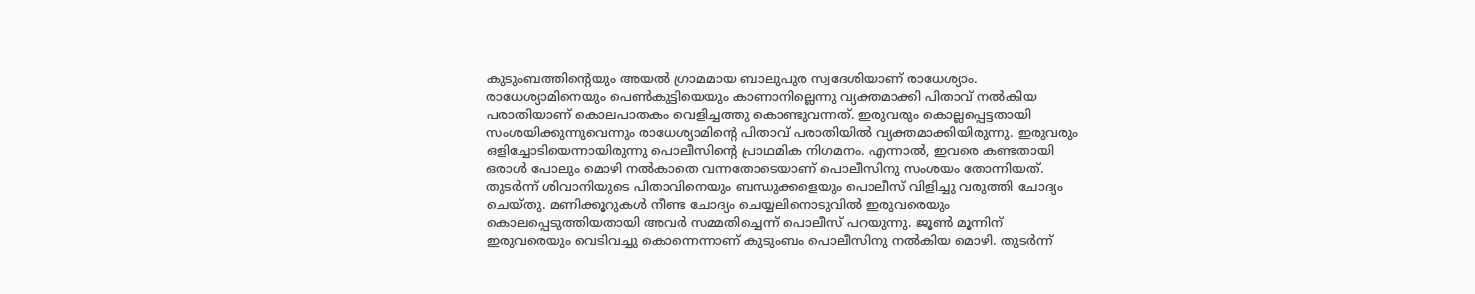കുടുംബത്തിന്റെയും അയൽ ഗ്രാമമായ ബാലുപുര സ്വദേശിയാണ് രാധേശ്യാം. രാധേശ്യാമിനെയും പെൺകുട്ടിയെയും കാണാനില്ലെന്നു വ്യക്തമാക്കി പിതാവ് നൽകിയ പരാതിയാണ് കൊലപാതകം വെളിച്ചത്തു കൊണ്ടുവന്നത്. ഇരുവരും കൊല്ലപ്പെട്ടതായി സംശയിക്കുന്നുവെന്നും രാധേശ്യാമിന്റെ പിതാവ് പരാതിയിൽ വ്യക്തമാക്കിയിരുന്നു. ഇരുവരും ഒളിച്ചോടിയെന്നായിരുന്നു പൊലീസിന്റെ പ്രാഥമിക നിഗമനം. എന്നാൽ, ഇവരെ കണ്ടതായി ഒരാൾ പോലും മൊഴി നൽകാതെ വന്നതോടെയാണ് പൊലീസിനു സംശയം തോന്നിയത്.
തുടർന്ന് ശിവാനിയുടെ പിതാവിനെയും ബന്ധുക്കളെയും പൊലീസ് വിളിച്ചു വരുത്തി ചോദ്യം ചെയ്തു. മണിക്കൂറുകൾ നീണ്ട ചോദ്യം ചെയ്യലിനൊടുവിൽ ഇരുവരെയും കൊലപ്പെടുത്തിയതായി അവർ സമ്മതിച്ചെന്ന് പൊലീസ് പറയുന്നു. ജൂൺ മൂന്നിന് ഇരുവരെയും വെടിവച്ചു കൊന്നെന്നാണ് കുടുംബം പൊലീസിനു നൽകിയ മൊഴി. തുടർന്ന്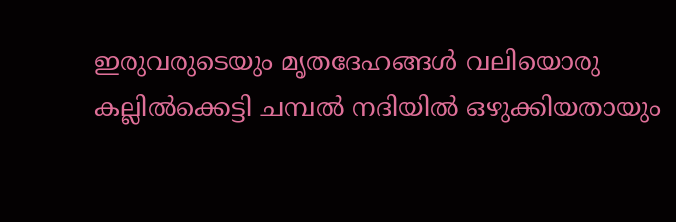ഇരുവരുടെയും മൃതദേഹങ്ങൾ വലിയൊരു കല്ലിൽക്കെട്ടി ചമ്പൽ നദിയിൽ ഒഴുക്കിയതായും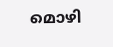മൊഴി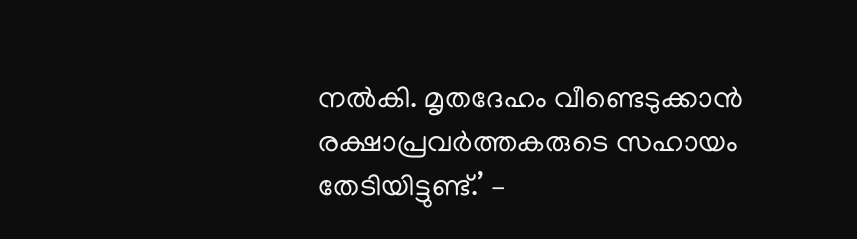നൽകി. മൃതദേഹം വീണ്ടെടുക്കാൻ രക്ഷാപ്രവർത്തകരുടെ സഹായം തേടിയിട്ടുണ്ട്.’ –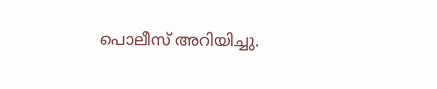പൊലീസ് അറിയിച്ചു.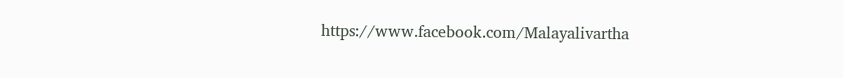https://www.facebook.com/Malayalivartha